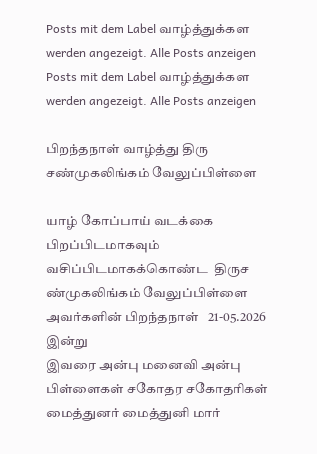Posts mit dem Label வாழ்த்துக்கள werden angezeigt. Alle Posts anzeigen
Posts mit dem Label வாழ்த்துக்கள werden angezeigt. Alle Posts anzeigen

பிறந்தநாள் வாழ்த்து திரு சண்முகலிங்கம் வேலுப்பிள்ளை

யாழ் கோப்பாய் வடக்கை பிறப்பிடமாகவும்  வசிப்பிடமாகக்கொண்ட  திருச ண்முகலிங்கம் வேலுப்பிள்ளை  அவர்களின் பிறந்தநாள்   21-05.2026 இன்று
இவரை அன்பு மனைவி அன்பு பிள்ளைகள் சகோதர சகோதரிகள் மைத்துனர் மைத்துனி மார்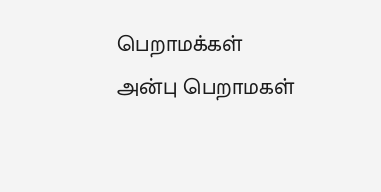பெறாமக்கள் அன்பு பெறாமகள்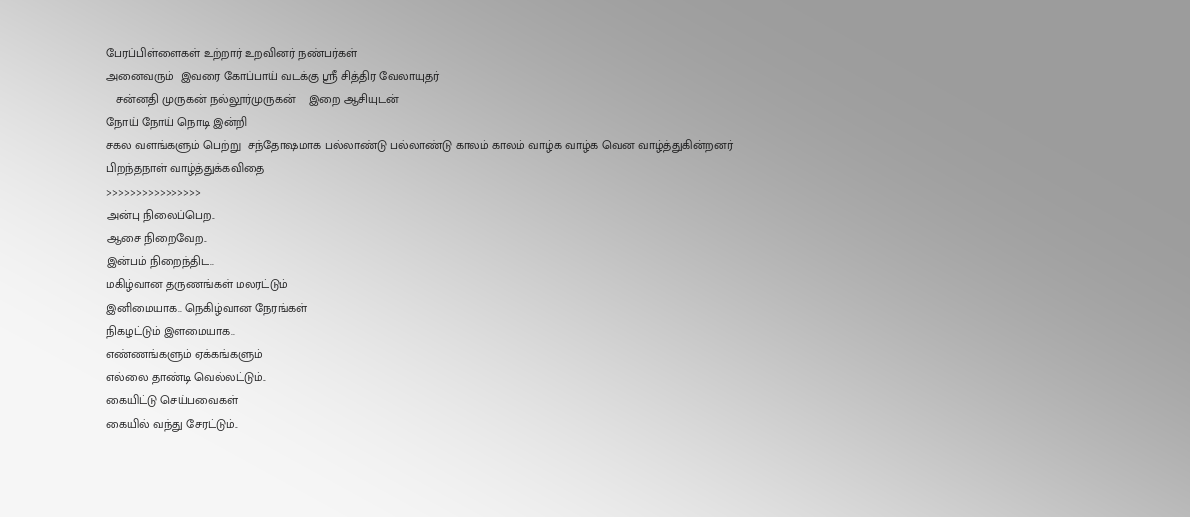பேரப்பிள்ளைகள் உற்றார் உறவினர் நண்பர்கள்
அனைவரும்  இவரை கோப்பாய் வடக்கு ஸ்ரீ சித்திர வேலாயுதர்
   சன்னதி முருகன் நல்லூர்முருகன்    இறை ஆசியுடன்
நோய் நோய் நொடி இன்றி
சகல வளங்களும் பெற்று  சந்தோஷமாக பல்லாண்டு பல்லாண்டு காலம் காலம் வாழ்க வாழ்க வென வாழ்த்துகின்றனர்
பிறந்தநாள் வாழ்த்துக்கவிதை
>>>>>>>>>>>>>>>>
அன்பு நிலைப்பெற..
ஆசை நிறைவேற..
இன்பம் நிறைந்திட..
மகிழ்வான தருணங்கள் மலரட்டும்
இனிமையாக.. நெகிழ்வான நேரங்கள்
நிகழட்டும் இளமையாக..
எண்ணங்களும் ஏக்கங்களும்
எல்லை தாண்டி வெல்லட்டும்..
கையிட்டு செய்பவைகள்
கையில் வந்து சேரட்டும்..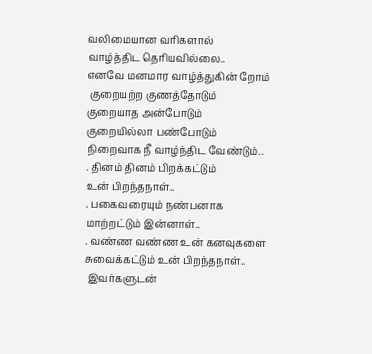வலிமையான வரிகளால்
வாழ்த்திட தெரியவில்லை..
எனவே மனமார வாழ்த்துகின் றோம்
 குறையற்ற குணத்தோடும்
குறையாத அன்போடும்
குறையில்லா பண்போடும்
நிறைவாக நீ வாழ்ந்திட வேண்டும்..
. தினம் தினம் பிறக்கட்டும்
உன் பிறந்தநாள்..
. பகைவரையும் நண்பனாக
மாற்றட்டும் இன்னாள்..
. வண்ண வண்ண உன் கனவுகளை
சுவைக்கட்டும் உன் பிறந்தநாள்..
 இவர்களுடன்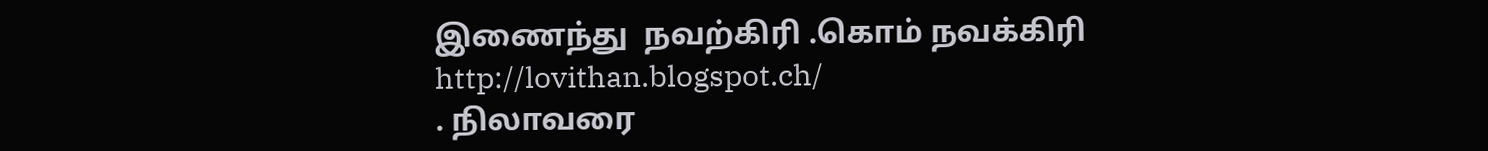இணைந்து  நவற்கிரி .கொம் நவக்கிரி  http://lovithan.blogspot.ch/
. நிலாவரை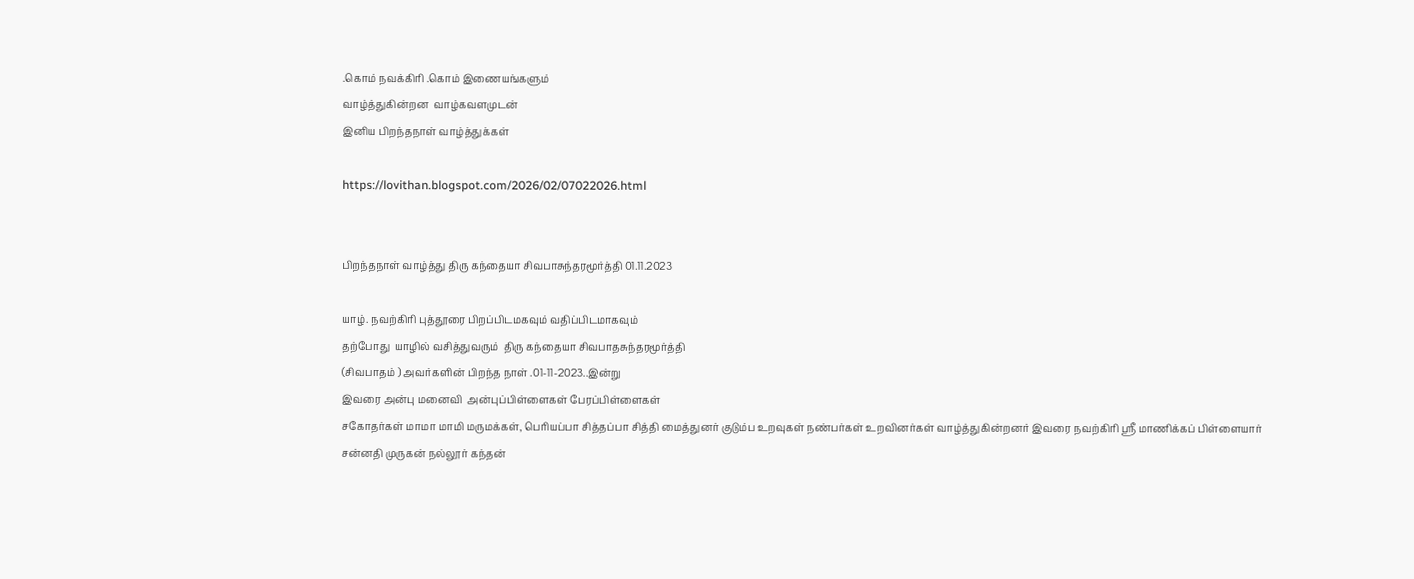.கொம் நவக்கிரி .கொம் இணையங்களும்
வாழ்த்துகின்றன  வாழ்கவளமுடன்
இனிய பிறந்தநாள் வாழ்த்துக்கள்

https://lovithan.blogspot.com/2026/02/07022026.html


பிறந்தநாள் வாழ்த்து திரு கந்தையா சிவபாசுந்தரமூர்த்தி 01.11.2023

யாழ். நவற்கிரி புத்தூரை பிறப்பிடமகவும் வதிப்பிடமாகவும்
தற்போது  யாழில் வசித்துவரும்  திரு கந்தையா சிவபாதசுந்தரமூர்த்தி
(சிவபாதம் ) அவர்களின் பிறந்த நாள் .01-11-2023..இன்று
இவரை அன்பு மனைவி  அன்புப்பிள்ளைகள் பேரப்பிள்ளைகள்
சகோதர்கள் மாமா மாமி மருமக்கள், பெரியப்பா சித்தப்பா சித்தி மைத்துனர் குடும்ப உறவுகள் நண்பர்கள் உறவினர்கள் வாழ்த்துகின்றனர் இவரை நவற்கிரி ஸ்ரீ மாணிக்கப் பிள்ளையார்
சன்னதி முருகன் நல்லூர் கந்தன்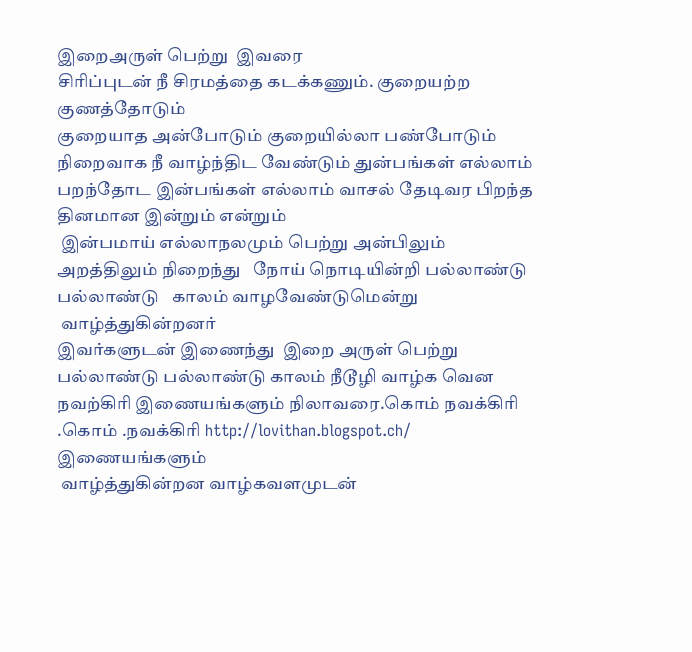இறைஅருள் பெற்று  இவரை
சிரிப்புடன் நீ சிரமத்தை கடக்கணும். குறையற்ற குணத்தோடும்
குறையாத அன்போடும் குறையில்லா பண்போடும்
நிறைவாக நீ வாழ்ந்திட வேண்டும் துன்பங்கள் எல்லாம் பறந்தோட இன்பங்கள் எல்லாம் வாசல் தேடிவர பிறந்த தினமான இன்றும் என்றும்
 இன்பமாய் எல்லாநலமும் பெற்று அன்பிலும் அறத்திலும் நிறைந்து   நோய் நொடியின்றி பல்லாண்டு பல்லாண்டு   காலம் வாழவேண்டுமென்று
 வாழ்த்துகின்றனர்
இவர்களுடன் இணைந்து  இறை அருள் பெற்று பல்லாண்டு பல்லாண்டு காலம் நீடூழி வாழ்க வென நவற்கிரி இணையங்களும் நிலாவரை.கொம் நவக்கிரி .கொம் .நவக்கிரி http://lovithan.blogspot.ch/ இணையங்களும்
 வாழ்த்துகின்றன வாழ்கவளமுடன்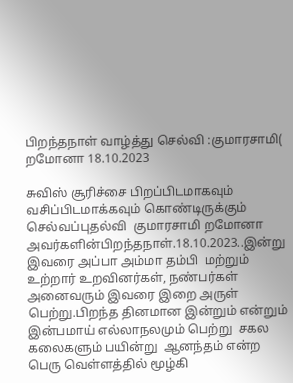பிறந்தநாள் வாழ்த்து செல்வி :குமாரசாமி( றமோனா 18.10.2023

சுவிஸ் சூரிச்சை பிறப்பிடமாகவும் வசிப்பிடமாக்கவும் கொண்டிருக்கும் செல்வப்புதல்வி  குமாரசாமி றமோனா அவர்களின்பிறந்தநாள்.18.10.2023..இன்று இவரை அப்பா அம்மா தம்பி  மற்றும் உற்றார் உறவினர்கள், நண்பர்கள் அனைவரும் இவரை இறை அருள் பெற்று.பிறந்த தினமான இன்றும் என்றும் இன்பமாய் எல்லாநலமும் பெற்று  சகல கலைகளும் பயின்று  ஆனந்தம் என்ற பெரு வெள்ளத்தில் மூழ்கி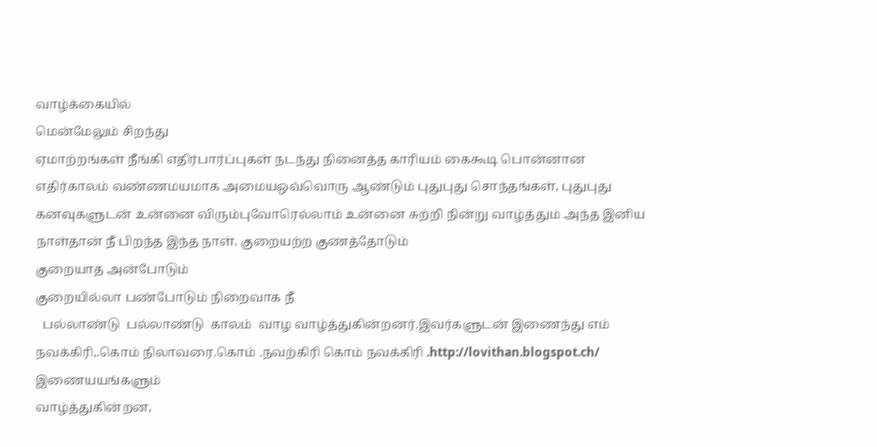வாழ்க்கையில்
மென்மேலும் சிறந்து
ஏமாற்றங்கள் நீங்கி எதிர்பார்ப்புகள் நடந்து நினைத்த காரியம் கைகூடி பொன்னான எதிர்காலம் வண்ணமயமாக அமையஒவ்வொரு ஆண்டும் புதுபுது சொந்தங்கள், புதுபுது கனவுகளுடன் உன்னை விரும்புவோரெல்லாம் உன்னை சுற்றி நின்று வாழ்த்தும் அந்த இனிய நாள்தான் நீ பிறந்த இந்த நாள். குறையற்ற குணத்தோடும்
குறையாத அன்போடும்
குறையில்லா பண்போடும் நிறைவாக நீ
  பல்லாண்டு  பல்லாண்டு  காலம்  வாழ வாழ்த்துகின்றனர்.இவர்களுடன் இணைந்து எம் நவக்கிரி,.கொம் நிலாவரை.கொம் .நவற்கிரி கொம் நவக்கிரி .http://lovithan.blogspot.ch/   இணையயங்களும்
வாழ்த்துகின்றன,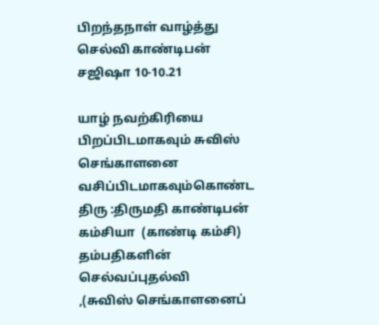பிறந்தநாள் வாழ்த்து செல்வி காண்டிபன் சஜிஷா 10-10.21

யாழ் நவற்கிரியை பிறப்பிடமாகவும் சுவிஸ் செங்காளனை   வசிப்பிடமாகவும்கொண்ட திரு :திருமதி காண்டிபன் கம்சியா  (காண்டி கம்சி) தம்பதிகளின் செல்வப்புதல்வி
,(சுவிஸ் செங்காளனைப்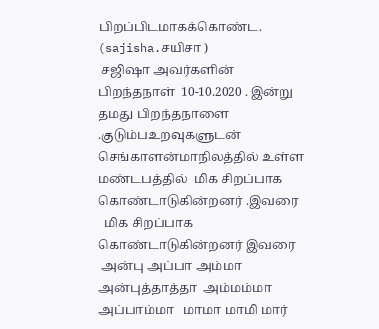பிறப்பிடமாகக்கொண்ட. (sajisha.சயிசா )
 சஜிஷா அவர்களின்
பிறந்தநாள்  10-10.2020 . இன்று தமது பிறந்தநாளை .குடும்பஉறவுகளுடன்  செங்காளன்மாநிலத்தில் உள்ள மண்டபத்தில்  மிக சிறப்பாக கொண்டாடுகின்றனர் .இவரை
  மிக சிறப்பாக கொண்டாடுகின்றனர் இவரை
 அன்பு அப்பா அம்மா அன்புத்தாத்தா  அம்மம்மா அப்பாம்மா   மாமா மாமி மார்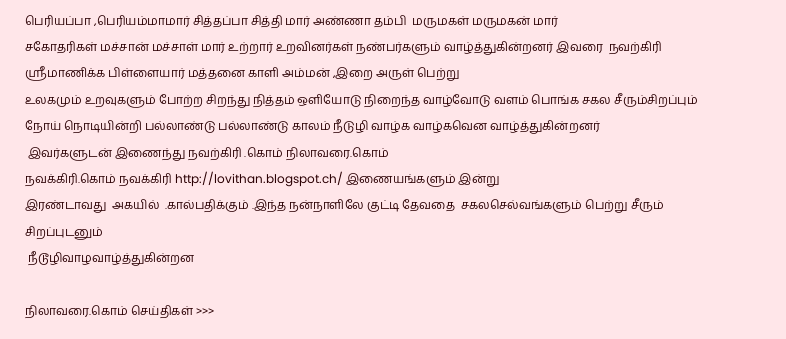பெரியப்பா ,பெரியம்மாமார் சித்தப்பா சித்தி மார் அண்ணா தம்பி  மருமகள் மருமகன் மார்
சகோதரிகள் மச்சான் மச்சாள் மார் உற்றார் உறவினர்கள் நண்பர்களும் வாழ்த்துகின்றனர் இவரை  நவற்கிரி ஸ்ரீமாணிக்க பிள்ளையார் மத்தனை காளி அம்மன் ,இறை அருள் பெற்று
உலகமும் உறவுகளும் போற்ற சிறந்து நித்தம் ஒளியோடு நிறைந்த வாழ்வோடு வளம் பொங்க சகல சீரும்சிறப்பும் நோய் நொடியின்றி பல்லாண்டு பல்லாண்டு காலம் நீடுழி வாழ்க வாழ்கவென வாழ்த்துகின்றனர்
 இவர்களுடன் இணைந்து நவற்கிரி .கொம் நிலாவரை.கொம்
நவக்கிரி.கொம் நவக்கிரி http://lovithan.blogspot.ch/ இணையங்களும் இன்று
இரண்டாவது  அகயில்  .கால்பதிக்கும் .இந்த நன்நாளிலே குட்டி தேவதை  சகலசெல்வங்களும் பெற்று சீரும் சிறப்புடனும்
 நீடூழிவாழவாழ்த்துகின்றன

நிலாவரை.கொம் செய்திகள் >>>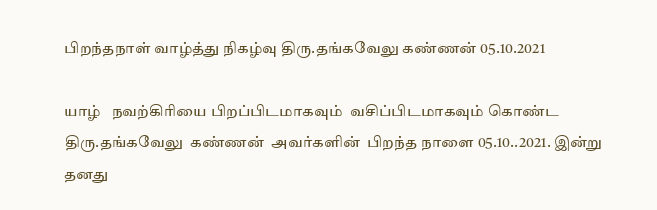பிறந்தநாள் வாழ்த்து நிகழ்வு திரு.தங்கவேலு கண்ணன் 05.10.2021

யாழ்   நவற்கிரியை பிறப்பிடமாகவும்  வசிப்பிடமாகவும் கொண்ட திரு.தங்கவேலு  கண்ணன்  அவர்களின்  பிறந்த நாளை 05.10..2021. இன்று தனது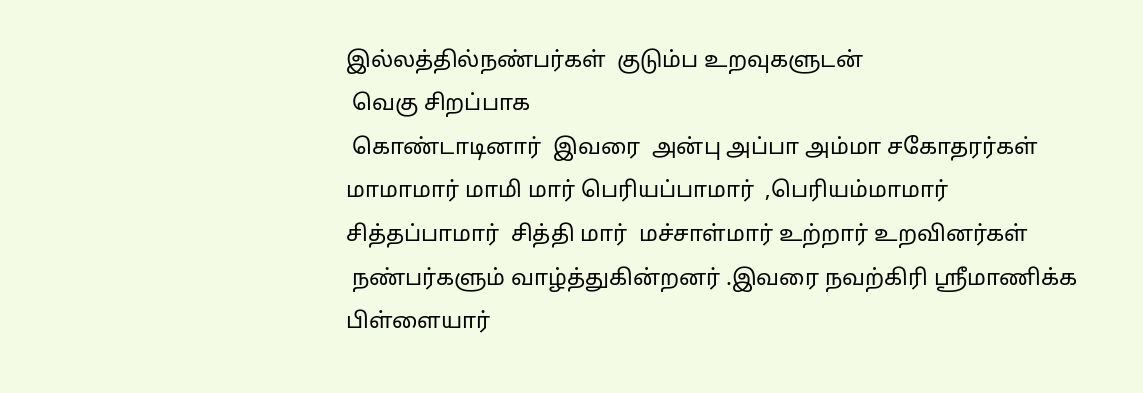இல்லத்தில்நண்பர்கள்  குடும்ப உறவுகளுடன்
 வெகு சிறப்பாக
 கொண்டாடினார்  இவரை  அன்பு அப்பா அம்மா சகோதரர்கள்  மாமாமார் மாமி மார் பெரியப்பாமார்  ,பெரியம்மாமார் சித்தப்பாமார்  சித்தி மார்  மச்சாள்மார் உற்றார் உறவினர்கள்
 நண்பர்களும் வாழ்த்துகின்றனர் .இவரை நவற்கிரி ஸ்ரீமாணிக்க பிள்ளையார்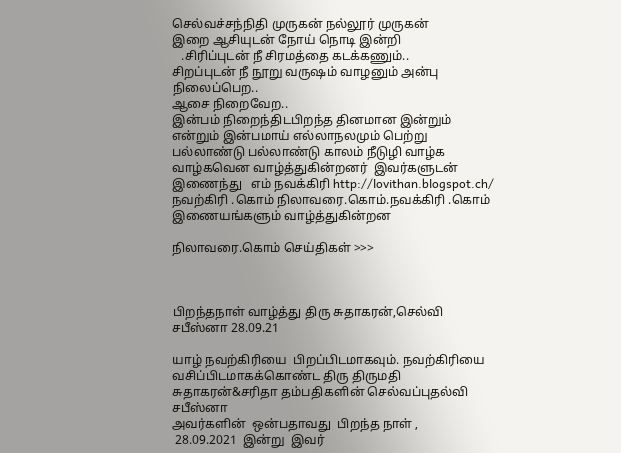செல்வச்சந்நிதி முருகன் நல்லூர் முருகன்
இறை ஆசியுடன் நோய் நொடி இன்றி
   .சிரிப்புடன் நீ சிரமத்தை கடக்கணும்..
சிறப்புடன் நீ நூறு வருஷம் வாழனும் அன்பு நிலைப்பெற..
ஆசை நிறைவேற..
இன்பம் நிறைந்திடபிறந்த தினமான இன்றும்
என்றும் இன்பமாய் எல்லாநலமும் பெற்று பல்லாண்டு பல்லாண்டு காலம் நீடுழி வாழ்க வாழ்கவென வாழ்த்துகின்றனர்  இவர்களுடன் இணைந்து   எம் நவக்கிரி http://lovithan.blogspot.ch/ நவற்கிரி .கொம் நிலாவரை.கொம்.நவக்கிரி .கொம் இணையங்களும் வாழ்த்துகின்றன

நிலாவரை.கொம் செய்திகள் >>>



பிறந்தநாள் வாழ்த்து திரு சுதாகரன்,செல்வி சபீஸ்னா 28.09.21

யாழ் நவற்கிரியை  பிறப்பிடமாகவும். நவற்கிரியை  வசிப்பிடமாகக்கொண்ட திரு திருமதி  சுதாகரன்&சரிதா தம்பதிகளின் செல்வப்புதல்வி சபீஸ்னா
அவர்களின்  ஒன்பதாவது  பிறந்த நாள் ,
 28.09.2021  இன்று  இவர்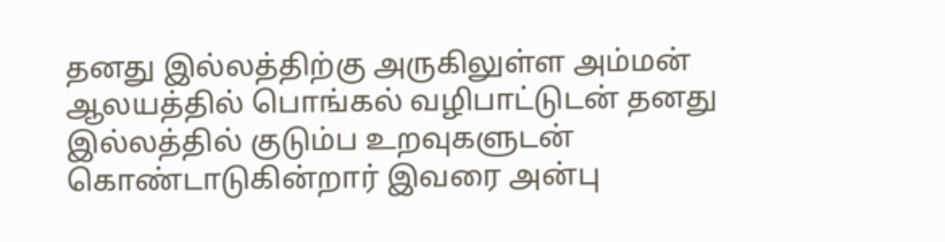தனது இல்லத்திற்கு அருகிலுள்ள அம்மன் ஆலயத்தில் பொங்கல் வழிபாட்டுடன் தனது இல்லத்தில் குடும்ப உறவுகளுடன்  கொண்டாடுகின்றார் இவரை அன்பு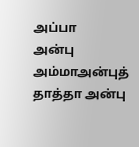அப்பா
அன்பு அம்மாஅன்புத்  தாத்தா அன்பு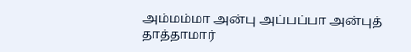அம்மம்மா அன்பு அப்பப்பா அன்புத் தாத்தாமார்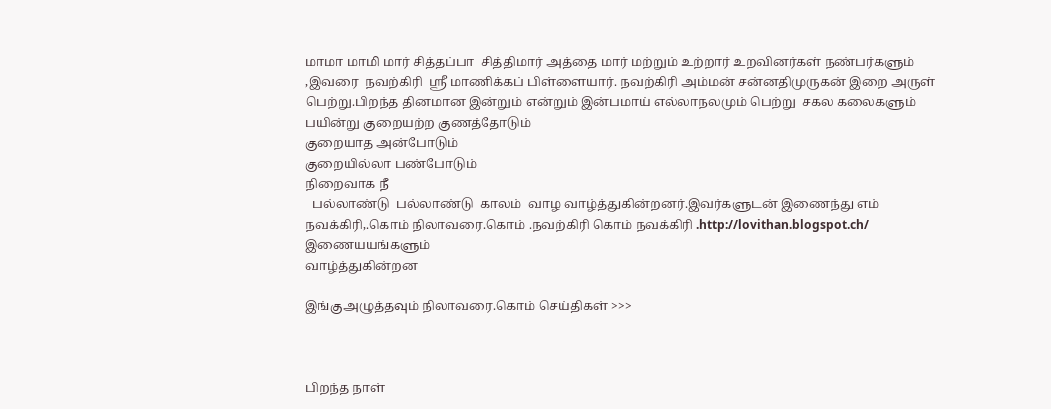மாமா மாமி மார் சித்தப்பா  சித்திமார் அத்தை மார் மற்றும் உற்றார் உறவினர்கள் நண்பர்களும்
,இவரை  நவற்கிரி  ஸ்ரீ மாணிக்கப் பிள்ளையார். நவற்கிரி அம்மன் சன்னதிமுருகன் இறை அருள் பெற்று.பிறந்த தினமான இன்றும் என்றும் இன்பமாய் எல்லாநலமும் பெற்று  சகல கலைகளும் பயின்று குறையற்ற குணத்தோடும்
குறையாத அன்போடும்
குறையில்லா பண்போடும்
நிறைவாக நீ
  பல்லாண்டு  பல்லாண்டு  காலம்  வாழ வாழ்த்துகின்றனர்.இவர்களுடன் இணைந்து எம் நவக்கிரி,.கொம் நிலாவரை.கொம் .நவற்கிரி கொம் நவக்கிரி .http://lovithan.blogspot.ch/   இணையயங்களும்
வாழ்த்துகின்றன

இங்குஅழுத்தவும் நிலாவரை.கொம் செய்திகள் >>>



பிறந்த நாள்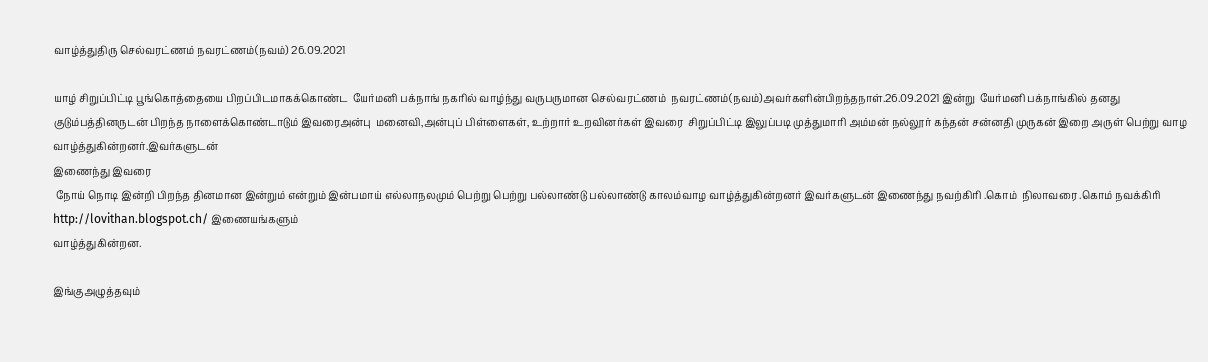வாழ்த்துதிரு செல்வரட்ணம் நவரட்ணம்(நவம்) 26.09.2021

யாழ் சிறுப்பிட்டி பூங்கொத்தையை பிறப்பிடமாகக்கொண்ட  யேர்மனி பக்நாங் நகரில் வாழ்ந்து வருபருமான செல்வரட்ணம்  நவரட்ணம்(நவம்)அவர்களின்பிறந்தநாள்.26.09.2021 இன்று  யேர்மனி பக்நாங்கில் தனது குடும்பத்தினருடன் பிறந்த நாளைக்கொண்டாடும் இவரைஅன்பு  மனைவி,அன்புப் பிள்ளைகள், உற்றார் உறவினர்கள் இவரை  சிறுப்பிட்டி இலுப்படி முத்துமாரி அம்மன் நல்லூர் கந்தன் சன்னதி முருகன் இறை அருள் பெற்று வாழ வாழ்த்துகின்றனர்.இவர்களுடன்
இணைந்து இவரை
 நோய் நொடி இன்றி பிறந்த தினமான இன்றும் என்றும் இன்பமாய் எல்லாநலமும் பெற்று பெற்று பல்லாண்டு பல்லாண்டு காலம்வாழ வாழ்த்துகின்றனர் இவர்களுடன் இணைந்து நவற்கிரி .கொம்  நிலாவரை .கொம் நவக்கிரி http://lovithan.blogspot.ch/ இணையங்களும்
வாழ்த்துகின்றன.

இங்குஅழுத்தவும்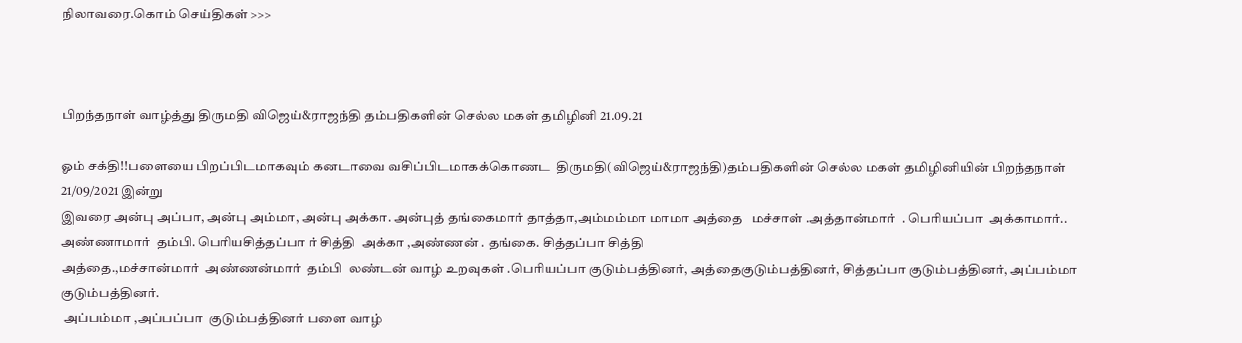நிலாவரை.கொம் செய்திகள் >>>



பிறந்தநாள் வாழ்த்து திருமதி விஜெய்&ராஜந்தி தம்பதிகளின் செல்ல மகள் தமிழினி 21.09.21

ஓம் சக்தி!!பளையை பிறப்பிடமாகவும் கனடாவை வசிப்பிடமாகக்கொணட  திருமதி(விஜெய்&ராஜந்தி)தம்பதிகளின் செல்ல மகள் தமிழினியின் பிறந்தநாள்  21/09/2021 இன்று
இவரை அன்பு அப்பா, அன்பு அம்மா, அன்பு அக்கா. அன்புத் தங்கைமார் தாத்தா,அம்மம்மா மாமா அத்தை   மச்சாள் .அத்தான்மார்  . பெரியப்பா  அக்காமார்.. அண்ணாமார்  தம்பி. பெரியசித்தப்பா ர் சித்தி  அக்கா ,அண்ணன் . தங்கை. சித்தப்பா சித்தி
அத்தை.,மச்சான்மார்  அண்ணன்மார்  தம்பி  லண்டன் வாழ் உறவுகள் .பெரியப்பா குடும்பத்தினர், அத்தைகுடும்பத்தினர், சித்தப்பா குடும்பத்தினர், அப்பம்மா குடும்பத்தினர்.
 அப்பம்மா ,அப்பப்பா  குடும்பத்தினர் பளை வாழ்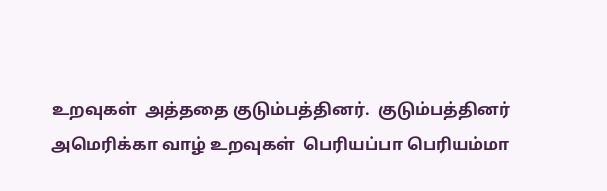உறவுகள்  அத்ததை குடும்பத்தினர்.  குடும்பத்தினர்
அமெரிக்கா வாழ் உறவுகள்  பெரியப்பா பெரியம்மா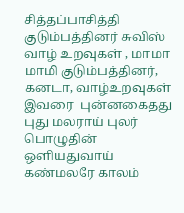சித்தப்பாசித்தி குடும்பத்தினர் சுவிஸ் வாழ் உறவுகள் , மாமா மாமி குடும்பத்தினர், கனடா, வாழ்உறவுகள்   இவரை  புன்னகைதது புது மலராய் புலர் பொழுதின் ஒளியதுவாய்
கண்மலரே காலம்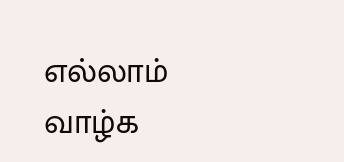எல்லாம் வாழ்க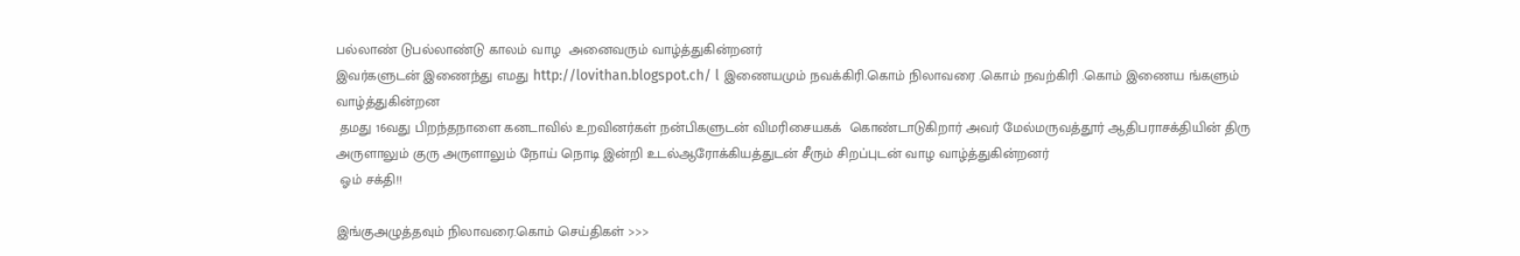பல்லாண் டுபல்லாண்டு காலம் வாழ  அனைவரும் வாழ்த்துகின்றனர்
இவர்களுடன் இணைந்து எமது http://lovithan.blogspot.ch/ l இணையமும் நவக்கிரி.கொம் நிலாவரை .கொம் நவற்கிரி .கொம் இணைய ங்களும் வாழ்த்துகின்றன
 தமது 16வது பிறந்தநாளை கனடாவில் உறவினர்கள் நன்பிகளுடன் விமரிசையகக்  கொண்டாடுகிறார் அவர் மேல்மருவத்தூர் ஆதிபராசக்தியின் திரு அருளாலும் குரு அருளாலும் நோய் நொடி இன்றி உடல்ஆரோக்கியத்துடன் சீரும் சிறப்புடன் வாழ வாழ்த்துகின்றனர்
 ஓம் சக்தி!!

இங்குஅழுத்தவும் நிலாவரை.கொம் செய்திகள் >>>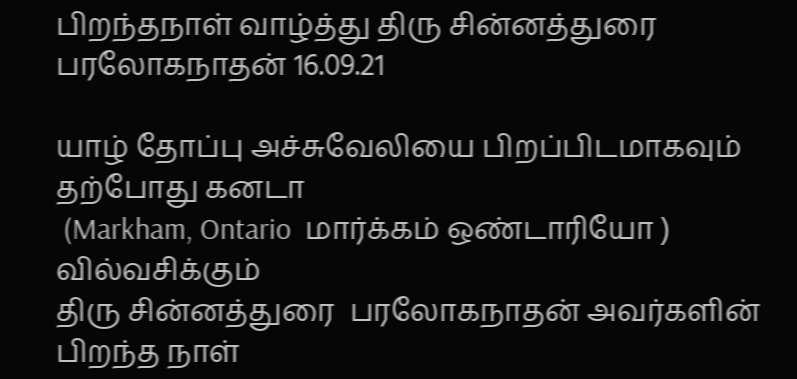பிறந்தநாள் வாழ்த்து திரு சின்னத்துரை பரலோகநாதன் 16.09.21

யாழ் தோப்பு அச்சுவேலியை பிறப்பிடமாகவும் தற்போது கனடா
 (Markham, Ontario  மார்க்கம் ஒண்டாரியோ ) வில்வசிக்கும்
திரு சின்னத்துரை  பரலோகநாதன் அவர்களின் பிறந்த நாள்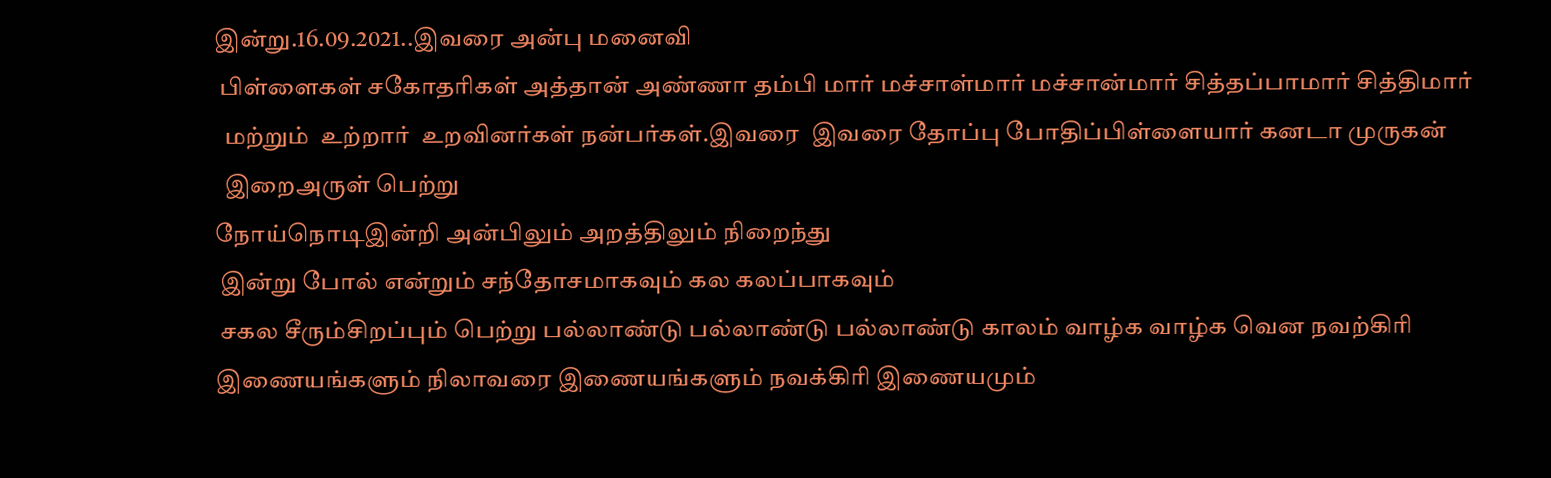இன்று.16.09.2021..இவரை அன்பு மனைவி
 பிள்ளைகள் சகோதரிகள் அத்தான் அண்ணா தம்பி மார் மச்சாள்மார் மச்சான்மார் சித்தப்பாமார் சித்திமார்
  மற்றும்  உற்றார்  உறவினர்கள் நன்பர்கள்.இவரை  இவரை தோப்பு போதிப்பிள்ளையார் கனடா முருகன்
  இறைஅருள் பெற்று
நோய்நொடிஇன்றி அன்பிலும் அறத்திலும் நிறைந்து
 இன்று போல் என்றும் சந்தோசமாகவும் கல கலப்பாகவும்
 சகல சீரும்சிறப்பும் பெற்று பல்லாண்டு பல்லாண்டு பல்லாண்டு காலம் வாழ்க வாழ்க வென நவற்கிரி இணையங்களும் நிலாவரை இணையங்களும் நவக்கிரி இணையமும்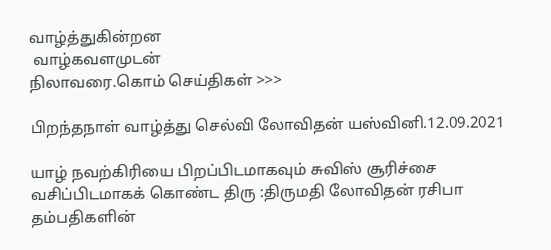வாழ்த்துகின்றன
 வாழ்கவளமுடன்
நிலாவரை.கொம் செய்திகள் >>>

பிறந்தநாள் வாழ்த்து செல்வி லோவிதன் யஸ்வினி.12.09.2021

யாழ் நவற்கிரியை பிறப்பிடமாகவும் சுவிஸ் சூரிச்சை வசிப்பிடமாகக் கொண்ட திரு :திருமதி லோவிதன் ரசிபா தம்பதிகளின்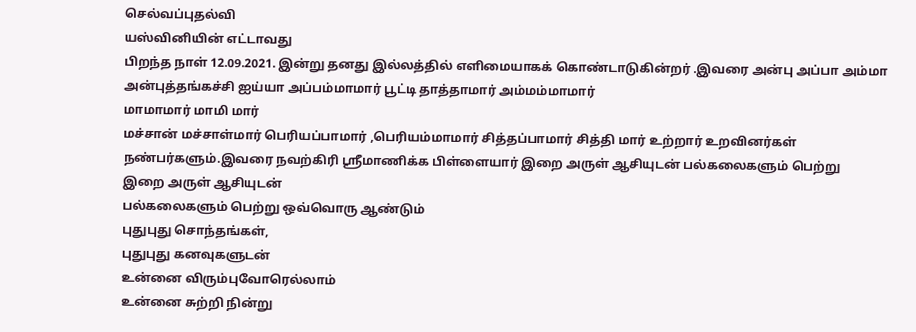செல்வப்புதல்வி
யஸ்வினியின் எட்டாவது
பிறந்த நாள் 12.09.2021. இன்று தனது இல்லத்தில் எளிமையாகக் கொண்டாடுகின்றர் .இவரை அன்பு அப்பா அம்மா அன்புத்தங்கச்சி ஐய்யா அப்பம்மாமார் பூட்டி தாத்தாமார் அம்மம்மாமார்
மாமாமார் மாமி மார்
மச்சான் மச்சாள்மார் பெரியப்பாமார் ,பெரியம்மாமார் சித்தப்பாமார் சித்தி மார் உற்றார் உறவினர்கள் நண்பர்களும்.இவரை நவற்கிரி ஸ்ரீமாணிக்க பிள்ளையார் இறை அருள் ஆசியுடன் பல்கலைகளும் பெற்று
இறை அருள் ஆசியுடன்
பல்கலைகளும் பெற்று ஒவ்வொரு ஆண்டும்
புதுபுது சொந்தங்கள்,
புதுபுது கனவுகளுடன்
உன்னை விரும்புவோரெல்லாம்
உன்னை சுற்றி நின்று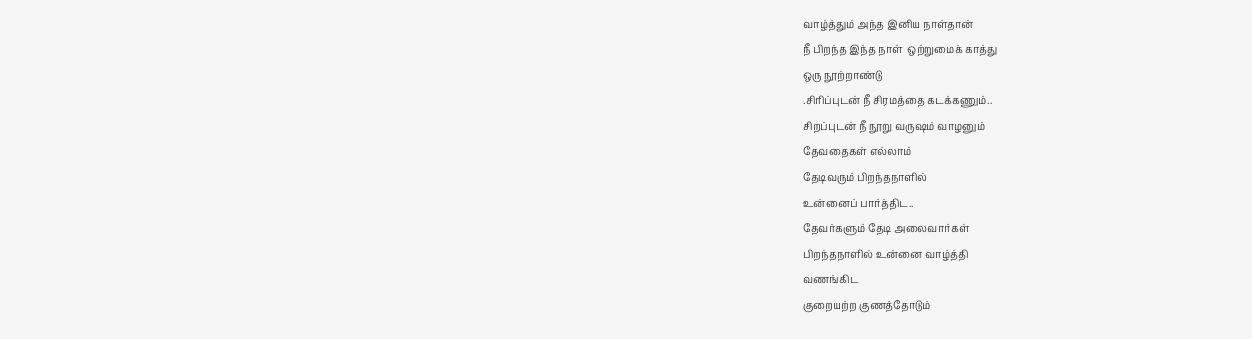வாழ்த்தும் அந்த இனிய நாள்தான்
நீ பிறந்த இந்த நாள்  ஒற்றுமைக் காத்து
ஒரு நூற்றாண்டு
.சிரிப்புடன் நீ சிரமத்தை கடக்கணும்..
சிறப்புடன் நீ நூறு வருஷம் வாழனும்
தேவதைகள் எல்லாம்
தேடிவரும் பிறந்தநாளில்
உன்னைப் பார்த்திட..
தேவர்களும் தேடி அலைவார்கள்
பிறந்தநாளில் உன்னை வாழ்த்தி
வணங்கிட
குறையற்ற குணத்தோடும்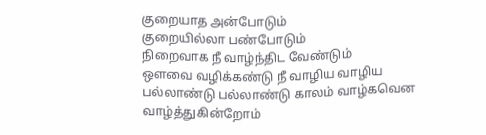குறையாத அன்போடும்
குறையில்லா பண்போடும்
நிறைவாக நீ வாழ்ந்திட வேண்டும்
ஔவை வழிக்கண்டு நீ வாழிய வாழிய
பல்லாண்டு பல்லாண்டு காலம் வாழ்கவென வாழ்த்துகின்றோம்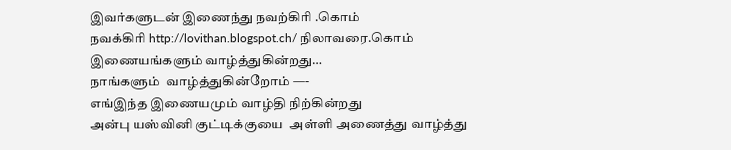இவர்களுடன் இணைந்து நவற்கிரி .கொம்
நவக்கிரி http://lovithan.blogspot.ch/ நிலாவரை.கொம் இணையங்களும் வாழ்த்துகின்றது…
நாங்களும்  வாழ்த்துகின்றோம் —-
எங்இந்த இணையமும் வாழ்தி நிற்கின்றது
அன்பு யஸ்வினி குட்டிக்குயை  அள்ளி அணைத்து வாழ்த்து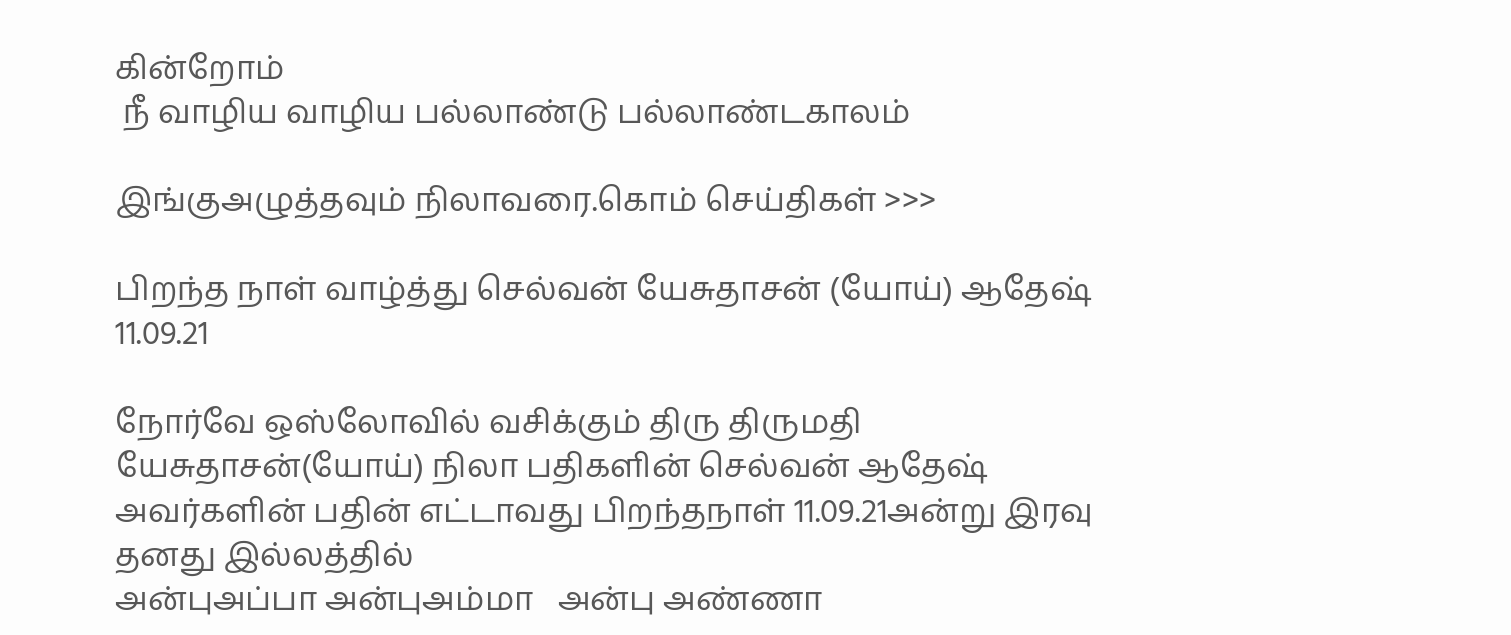கின்றோம்
 நீ வாழிய வாழிய பல்லாண்டு பல்லாண்டகாலம்

இங்குஅழுத்தவும் நிலாவரை.கொம் செய்திகள் >>>

பிறந்த நாள் வாழ்த்து செல்வன் யேசுதாசன் (யோய்) ஆதேஷ் 11.09.21

நோர்வே ஒஸ்லோவில் வசிக்கும் திரு திருமதி யேசுதாசன்(யோய்) நிலா பதிகளின் செல்வன் ஆதேஷ் அவர்களின் பதின் எட்டாவது பிறந்தநாள் 11.09.21அன்று இரவு  தனது இல்லத்தில்
அன்புஅப்பா அன்புஅம்மா   அன்பு அண்ணா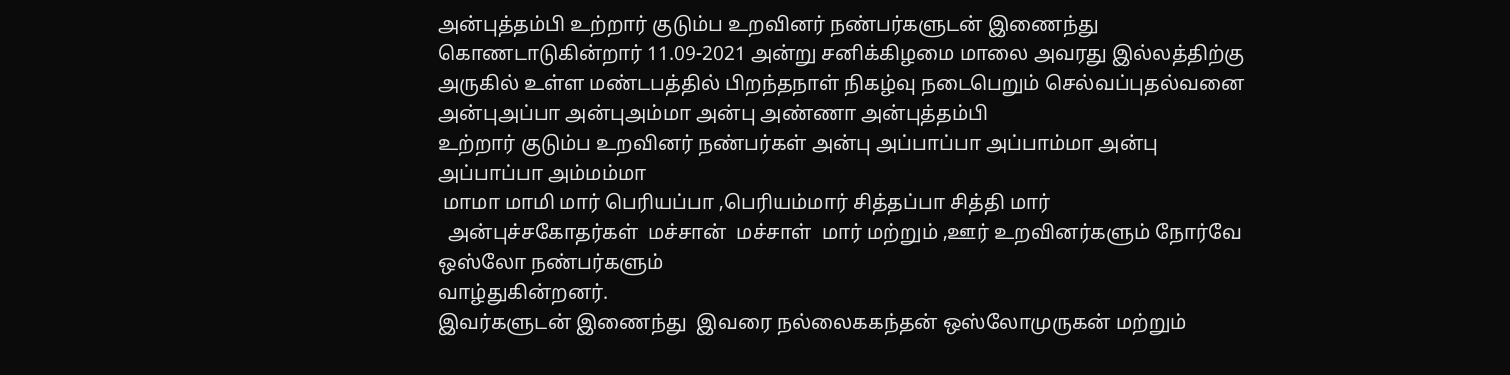அன்புத்தம்பி உற்றார் குடும்ப உறவினர் நண்பர்களுடன் இணைந்து கொணடாடுகின்றார் 11.09-2021 அன்று சனிக்கிழமை மாலை அவரது இல்லத்திற்கு அருகில் உள்ள மண்டபத்தில் பிறந்தநாள் நிகழ்வு நடைபெறும் செல்வப்புதல்வனை  அன்புஅப்பா அன்புஅம்மா அன்பு அண்ணா அன்புத்தம்பி
உற்றார் குடும்ப உறவினர் நண்பர்கள் அன்பு அப்பாப்பா அப்பாம்மா அன்பு அப்பாப்பா அம்மம்மா
 மாமா மாமி மார் பெரியப்பா ,பெரியம்மார் சித்தப்பா சித்தி மார்
  அன்புச்சகோதர்கள்  மச்சான்  மச்சாள்  மார் மற்றும் ,ஊர் உறவினர்களும் நோர்வே ஒஸ்லோ நண்பர்களும்
வாழ்துகின்றனர்.
இவர்களுடன் இணைந்து  இவரை நல்லைககந்தன் ஒஸ்லோமுருகன் மற்றும்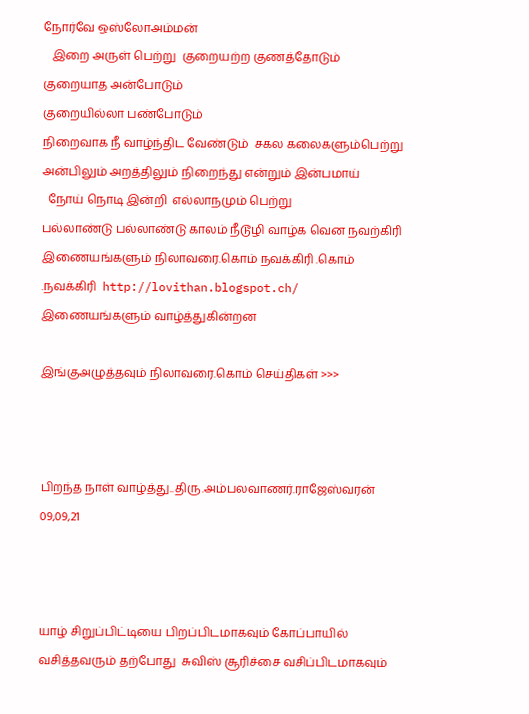நோர்வே ஒஸ்லோஅம்மன்
   இறை அருள் பெற்று  குறையற்ற குணத்தோடும்
குறையாத அன்போடும்
குறையில்லா பண்போடும்
நிறைவாக நீ வாழ்ந்திட வேண்டும்  சகல கலைகளும்பெற்று  அன்பிலும் அறத்திலும் நிறைந்து என்றும் இன்பமாய்
  நோய் நொடி இன்றி  எல்லாநமும் பெற்று
பல்லாண்டு பல்லாண்டு காலம் நீடூழி வாழ்க வென நவற்கிரி இணையங்களும் நிலாவரை.கொம் நவக்கிரி .கொம் .நவக்கிரி  http://lovithan.blogspot.ch/ இணையங்களும் வாழ்த்துகின்றன

இங்குஅழுத்தவும் நிலாவரை.கொம் செய்திகள் >>>



பிறந்த நாள் வாழ்த்து..திரு.அம்பலவாணர்.ராஜேஸ்வரன் 09,09,21



யாழ் சிறுப்பிட்டியை பிறப்பிடமாகவும் கோப்பாயில் வசித்தவரும் தற்போது  சுவிஸ் சூரிச்சை வசிப்பிடமாகவும்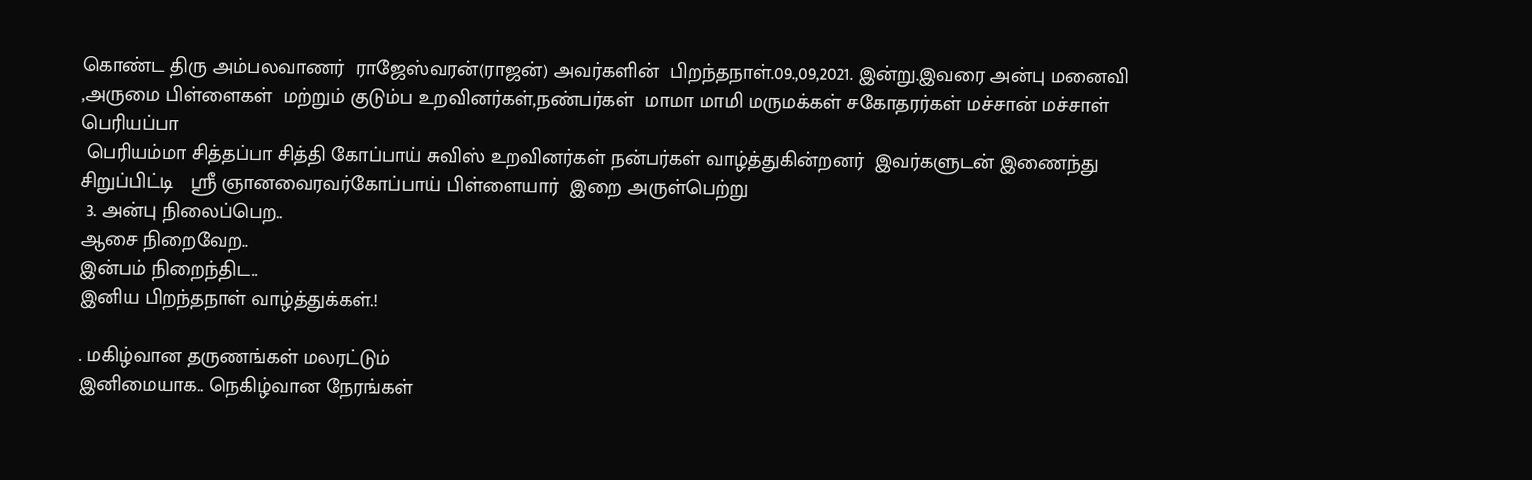கொண்ட திரு அம்பலவாணர்  ராஜேஸ்வரன்(ராஜன்) அவர்களின்  பிறந்தநாள்.09.,09,2021. இன்று.இவரை அன்பு மனைவி ,அருமை பிள்ளைகள்  மற்றும் குடும்ப உறவினர்கள்,நண்பர்கள்  மாமா மாமி மருமக்கள் சகோதரர்கள் மச்சான் மச்சாள் பெரியப்பா
 பெரியம்மா சித்தப்பா சித்தி கோப்பாய் சுவிஸ் உறவினர்கள் நன்பர்கள் வாழ்த்துகின்றனர்  இவர்களுடன் இணைந்து  சிறுப்பிட்டி   ஸ்ரீ ஞானவைரவர்கோப்பாய் பிள்ளையார்  இறை அருள்பெற்று
 3. அன்பு நிலைப்பெற..
ஆசை நிறைவேற..
இன்பம் நிறைந்திட..
இனிய பிறந்தநாள் வாழ்த்துக்கள்.!

. மகிழ்வான தருணங்கள் மலரட்டும்
இனிமையாக.. நெகிழ்வான நேரங்கள்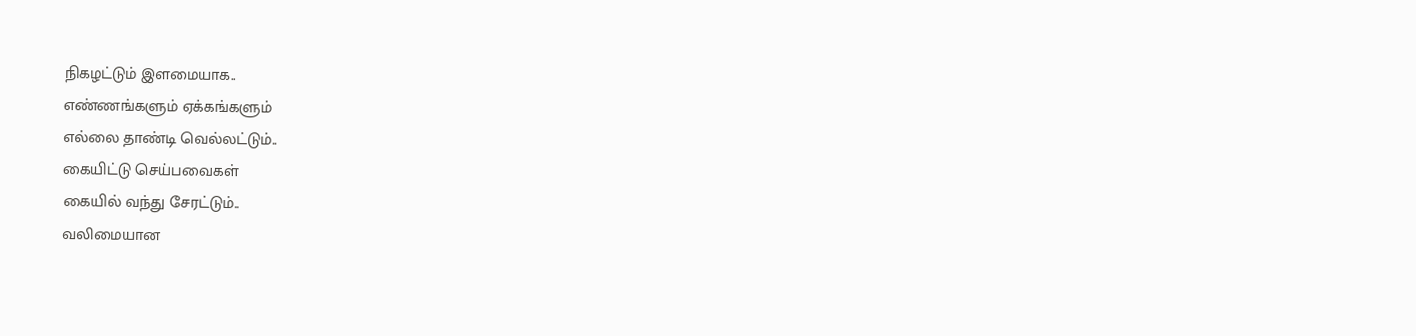நிகழட்டும் இளமையாக..
எண்ணங்களும் ஏக்கங்களும்
எல்லை தாண்டி வெல்லட்டும்..
கையிட்டு செய்பவைகள்
கையில் வந்து சேரட்டும்..
வலிமையான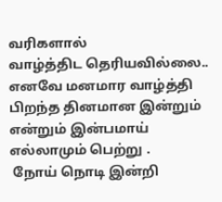வரிகளால்
வாழ்த்திட தெரியவில்லை..
எனவே மனமார வாழ்த்தி பிறந்த தினமான இன்றும் என்றும் இன்பமாய் எல்லாமும் பெற்று .
 நோய் நொடி இன்றி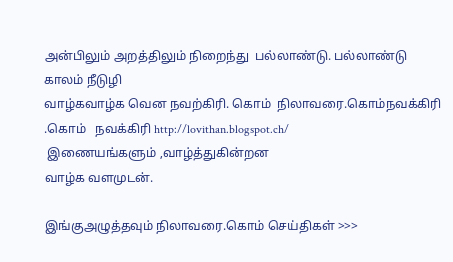அன்பிலும் அறத்திலும் நிறைந்து  பல்லாண்டு. பல்லாண்டு காலம் நீடுழி
வாழ்கவாழ்க வென நவற்கிரி. கொம்  நிலாவரை.கொம்நவக்கிரி .கொம்   நவக்கிரி http://lovithan.blogspot.ch/
 இணையங்களும் ,வாழ்த்துகின்றன
வாழ்க வளமுடன்.

இங்குஅழுத்தவும் நிலாவரை.கொம் செய்திகள் >>>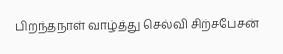பிறந்தநாள் வாழ்த்து செல்வி சிற்சபேசன்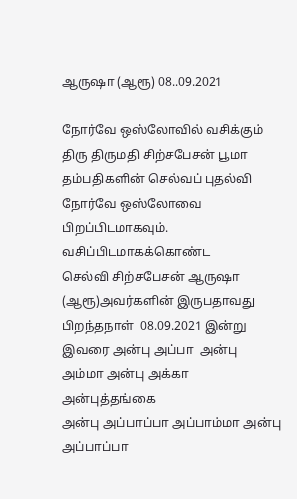ஆருஷா (ஆரூ) 08..09.2021

நோர்வே ஒஸ்லோவில் வசிக்கும் திரு திருமதி சிற்சபேசன் பூமா தம்பதிகளின் செல்வப் புதல்வி  நோர்வே ஒஸ்லோவை  பிறப்பிடமாகவும். வசிப்பிடமாகக்கொண்ட
செல்வி சிற்சபேசன் ஆருஷா (ஆரூ)அவர்களின் இருபதாவது பிறந்தநாள்  08.09.2021 இன்று
இவரை அன்பு அப்பா  அன்பு அம்மா அன்பு அக்கா அன்புத்தங்கை
அன்பு அப்பாப்பா அப்பாம்மா அன்பு அப்பாப்பா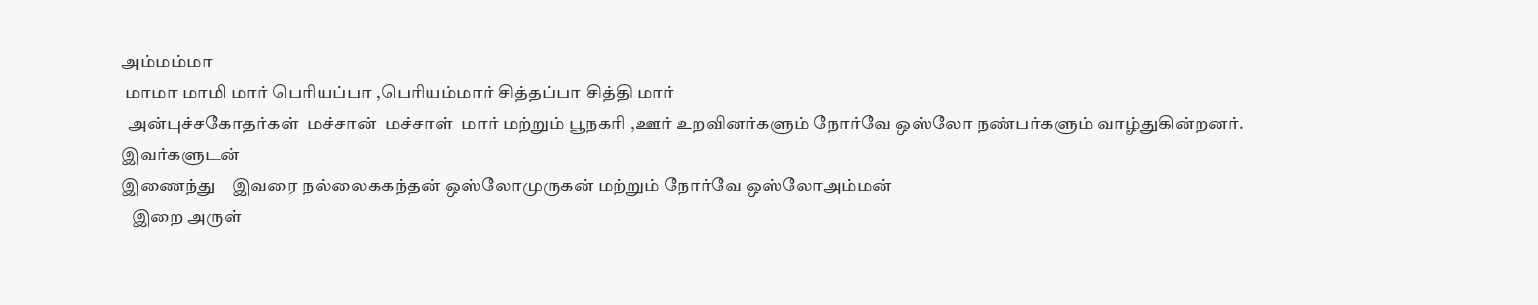அம்மம்மா
 மாமா மாமி மார் பெரியப்பா ,பெரியம்மார் சித்தப்பா சித்தி மார்
  அன்புச்சகோதர்கள்  மச்சான்  மச்சாள்  மார் மற்றும் பூநகரி ,ஊர் உறவினர்களும் நோர்வே ஒஸ்லோ நண்பர்களும் வாழ்துகின்றனர்.
இவர்களுடன்
இணைந்து    இவரை நல்லைககந்தன் ஒஸ்லோமுருகன் மற்றும் நோர்வே ஒஸ்லோஅம்மன்
   இறை அருள்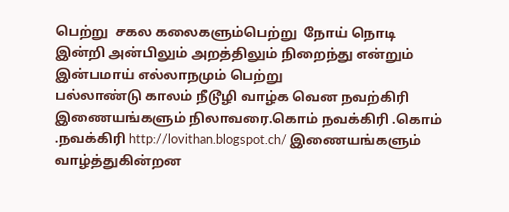பெற்று  சகல கலைகளும்பெற்று  நோய் நொடி இன்றி அன்பிலும் அறத்திலும் நிறைந்து என்றும் இன்பமாய் எல்லாநமும் பெற்று
பல்லாண்டு காலம் நீடூழி வாழ்க வென நவற்கிரி இணையங்களும் நிலாவரை.கொம் நவக்கிரி .கொம் .நவக்கிரி http://lovithan.blogspot.ch/ இணையங்களும் வாழ்த்துகின்றன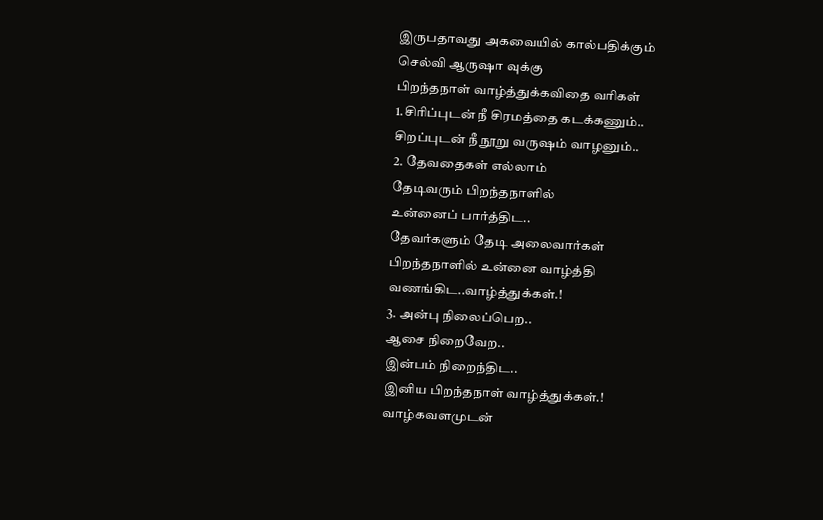இருபதாவது அகவையில் கால்பதிக்கும்
செல்வி ஆருஷா வுக்கு
பிறந்தநாள் வாழ்த்துக்கவிதை வரிகள்
1.சிரிப்புடன் நீ சிரமத்தை கடக்கணும்..
சிறப்புடன் நீ நூறு வருஷம் வாழனும்..
2. தேவதைகள் எல்லாம்
தேடிவரும் பிறந்தநாளில்
உன்னைப் பார்த்திட..
தேவர்களும் தேடி அலைவார்கள்
பிறந்தநாளில் உன்னை வாழ்த்தி
வணங்கிட..வாழ்த்துக்கள்.!
3. அன்பு நிலைப்பெற..
ஆசை நிறைவேற..
இன்பம் நிறைந்திட..
இனிய பிறந்தநாள் வாழ்த்துக்கள்.!
வாழ்கவளமுடன்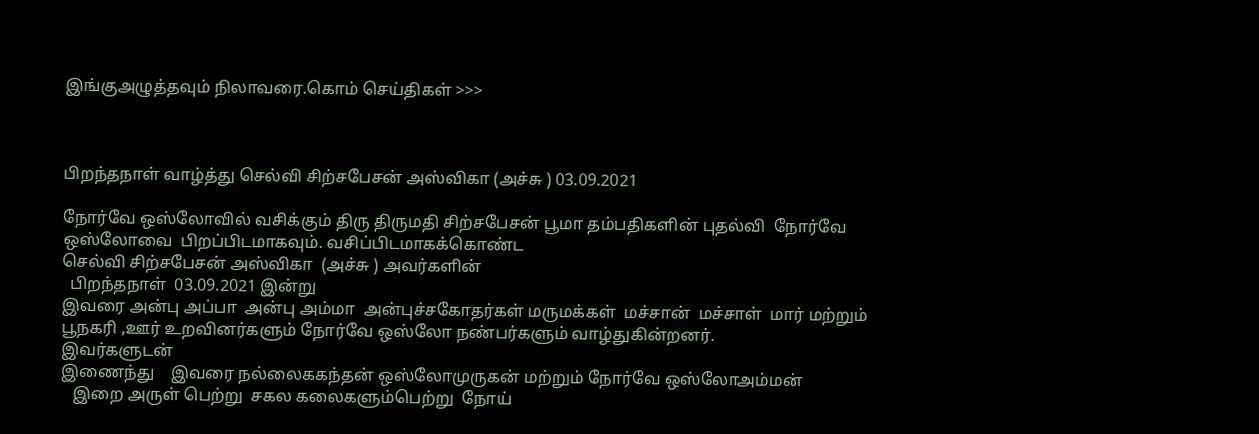இங்குஅழுத்தவும் நிலாவரை.கொம் செய்திகள் >>>



பிறந்தநாள் வாழ்த்து செல்வி சிற்சபேசன் அஸ்விகா (அச்சு ) 03.09.2021

நோர்வே ஒஸ்லோவில் வசிக்கும் திரு திருமதி சிற்சபேசன் பூமா தம்பதிகளின் புதல்வி  நோர்வே ஒஸ்லோவை  பிறப்பிடமாகவும். வசிப்பிடமாகக்கொண்ட
செல்வி சிற்சபேசன் அஸ்விகா  (அச்சு ) அவர்களின்
  பிறந்தநாள்  03.09.2021 இன்று
இவரை அன்பு அப்பா  அன்பு அம்மா  அன்புச்சகோதர்கள் மருமக்கள்  மச்சான்  மச்சாள்  மார் மற்றும் பூநகரி ,ஊர் உறவினர்களும் நோர்வே ஒஸ்லோ நண்பர்களும் வாழ்துகின்றனர்.
இவர்களுடன்
இணைந்து    இவரை நல்லைககந்தன் ஒஸ்லோமுருகன் மற்றும் நோர்வே ஒஸ்லோஅம்மன்
   இறை அருள் பெற்று  சகல கலைகளும்பெற்று  நோய்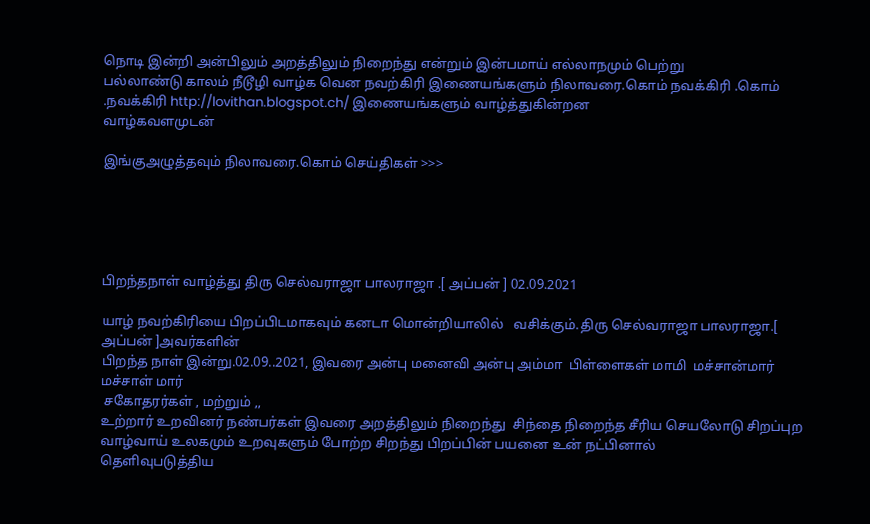நொடி இன்றி அன்பிலும் அறத்திலும் நிறைந்து என்றும் இன்பமாய் எல்லாநமும் பெற்று
பல்லாண்டு காலம் நீடூழி வாழ்க வென நவற்கிரி இணையங்களும் நிலாவரை.கொம் நவக்கிரி .கொம் .நவக்கிரி http://lovithan.blogspot.ch/ இணையங்களும் வாழ்த்துகின்றன
வாழ்கவளமுடன்

இங்குஅழுத்தவும் நிலாவரை.கொம் செய்திகள் >>>





பிறந்தநாள் வாழ்த்து திரு செல்வராஜா பாலராஜா .[ அப்பன் ] 02.09.2021

யாழ் நவற்கிரியை பிறப்பிடமாகவும் கனடா மொன்றியாலில்   வசிக்கும்.திரு செல்வராஜா பாலராஜா.[ அப்பன் ]அவர்களின்
பிறந்த நாள் இன்று.02.09..2021, இவரை அன்பு மனைவி அன்பு அம்மா  பிள்ளைகள் மாமி  மச்சான்மார்  மச்சாள் மார்
 சகோதரர்கள் , மற்றும் ,,
உற்றார் உறவினர் நண்பர்கள் இவரை அறத்திலும் நிறைந்து  சிந்தை நிறைந்த சீரிய செயலோடு சிறப்புற வாழ்வாய் உலகமும் உறவுகளும் போற்ற சிறந்து பிறப்பின் பயனை உன் நட்பினால்
தெளிவுபடுத்திய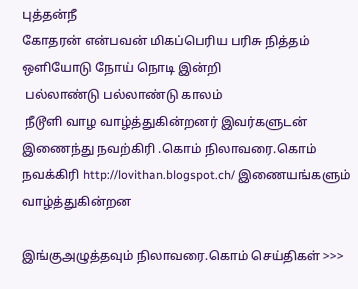புத்தன்நீ
கோதரன் என்பவன் மிகப்பெரிய பரிசு நித்தம் ஒளியோடு நோய் நொடி இன்றி
 பல்லாண்டு பல்லாண்டு காலம்
 நீடூளி வாழ வாழ்த்துகின்றனர் இவர்களுடன் இணைந்து நவற்கிரி .கொம் நிலாவரை.கொம் நவக்கிரி http://lovithan.blogspot.ch/ இணையங்களும் வாழ்த்துகின்றன

இங்குஅழுத்தவும் நிலாவரை.கொம் செய்திகள் >>>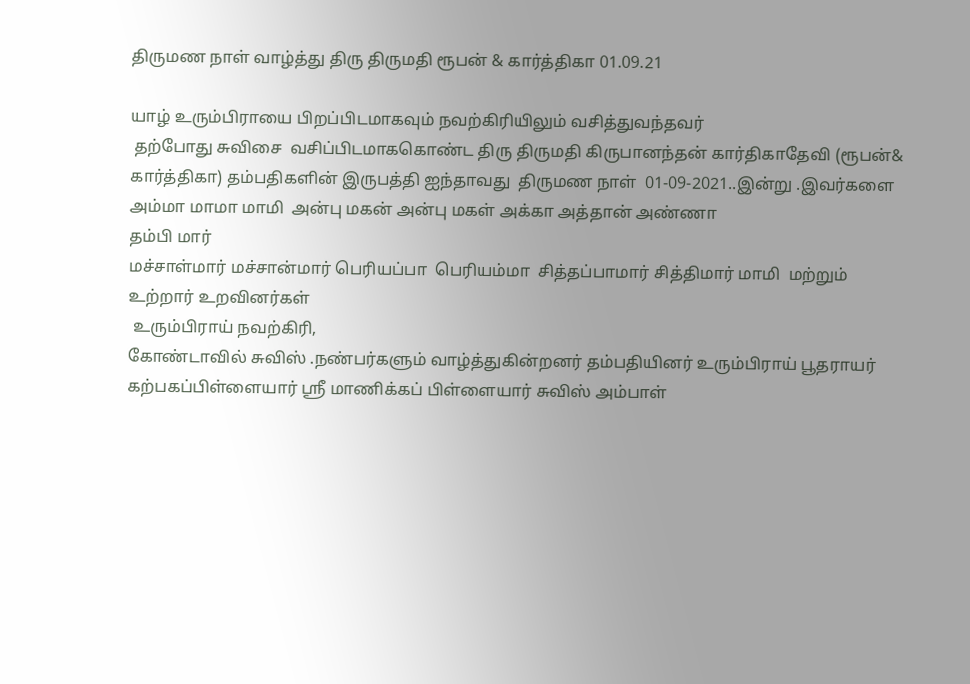திருமண நாள் வாழ்த்து திரு திருமதி ரூபன் & கார்த்திகா 01.09.21

யாழ் உரும்பிராயை பிறப்பிடமாகவும் நவற்கிரியிலும் வசித்துவந்தவர்
 தற்போது சுவிசை  வசிப்பிடமாககொண்ட திரு திருமதி கிருபானந்தன் கார்திகாதேவி (ரூபன்& கார்த்திகா) தம்பதிகளின் இருபத்தி ஐந்தாவது  திருமண நாள்  01-09-2021..இன்று .இவர்களை அம்மா மாமா மாமி  அன்பு மகன் அன்பு மகள் அக்கா அத்தான் அண்ணா
தம்பி மார்
மச்சாள்மார் மச்சான்மார் பெரியப்பா  பெரியம்மா  சித்தப்பாமார் சித்திமார் மாமி  மற்றும் உற்றார் உறவினர்கள்
 உரும்பிராய் நவற்கிரி,
கோண்டாவில் சுவிஸ் .நண்பர்களும் வாழ்த்துகின்றனர் தம்பதியினர் உரும்பிராய் பூதராயர்  கற்பகப்பிள்ளையார் ஸ்ரீ மாணிக்கப் பிள்ளையார் சுவிஸ் அம்பாள்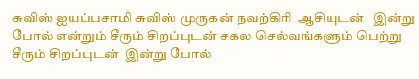சுவிஸ் ஐயப்பசாமி சுவிஸ் முருகன் நவற்கிரி  ஆசியுடன்   இன்று போல் என்றும் சீரும் சிறப்புடன் சகல செல்வங்களும் பெற்று சீரும் சிறப்புடன்  இன்று போல்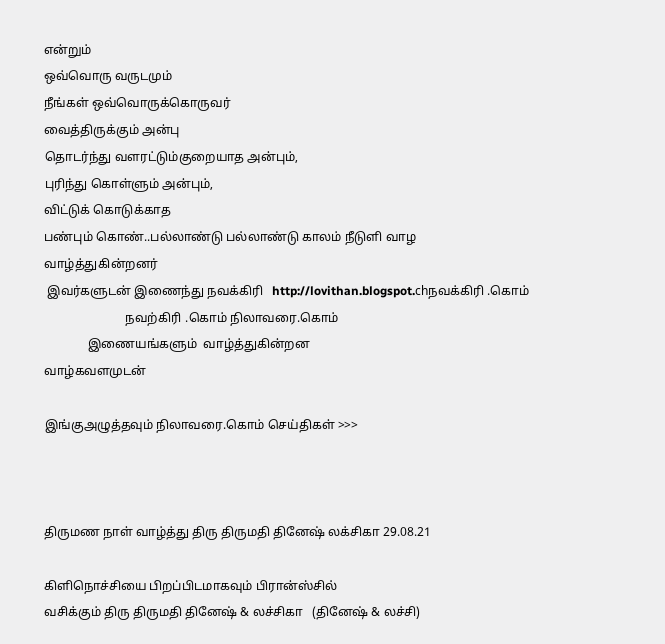என்றும்
ஒவ்வொரு வருடமும்
நீங்கள் ஒவ்வொருக்கொருவர்
வைத்திருக்கும் அன்பு
தொடர்ந்து வளரட்டும்குறையாத அன்பும்,
புரிந்து கொள்ளும் அன்பும்,
விட்டுக் கொடுக்காத
பண்பும் கொண்..பல்லாண்டு பல்லாண்டு காலம் நீடுளி வாழ  வாழ்த்துகின்றனர்
 இவர்களுடன் இணைந்து நவக்கிரி   http://lovithan.blogspot.chநவக்கிரி .கொம்
                          நவற்கிரி .கொம் நிலாவரை.கொம்
              இணையங்களும்  வாழ்த்துகின்றன
வாழ்கவளமுடன்

இங்குஅழுத்தவும் நிலாவரை.கொம் செய்திகள் >>>



திருமண நாள் வாழ்த்து திரு திருமதி தினேஷ் லக்சிகா 29.08.21

கிளிநொச்சியை பிறப்பிடமாகவும் பிரான்ஸ்சில்
வசிக்கும் திரு திருமதி தினேஷ் & லச்சிகா   (தினேஷ் & லச்சி)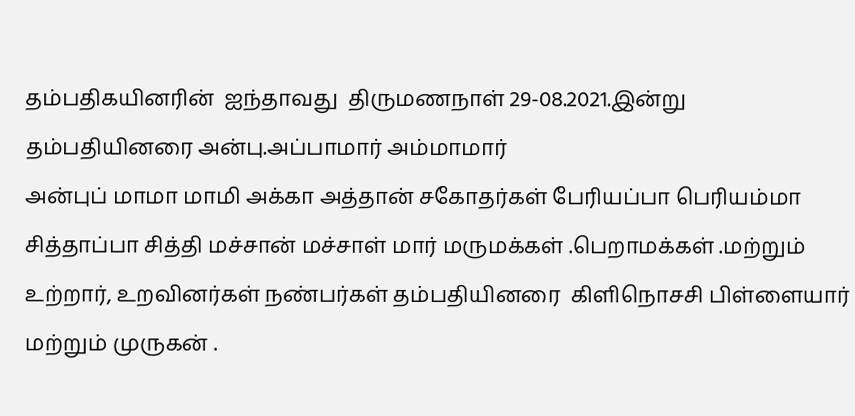தம்பதிகயினரின்  ஐந்தாவது  திருமணநாள் 29-08.2021.இன்று
தம்பதியினரை அன்பு.அப்பாமார் அம்மாமார்
அன்புப் மாமா மாமி அக்கா அத்தான் சகோதர்கள் பேரியப்பா பெரியம்மா சித்தாப்பா சித்தி மச்சான் மச்சாள் மார் மருமக்கள் .பெறாமக்கள் .மற்றும்
உற்றார், உறவினர்கள் நண்பர்கள் தம்பதியினரை  கிளிநொசசி பிள்ளையார் மற்றும் முருகன் .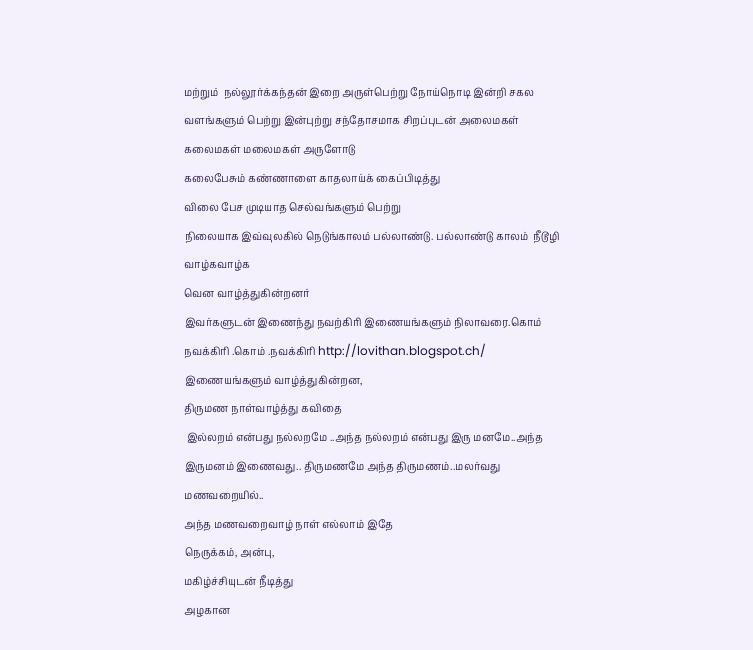மற்றும்  நல்லூர்க்கந்தன் இறை அருள்பெற்று நோய்நொடி இன்றி சகல வளங்களும் பெற்று இன்புற்று சந்தோசமாக சிறப்புடன் அலைமகள் கலைமகள் மலைமகள் அருளோடு
கலைபேசும் கண்ணாளை காதலாய்க் கைப்பிடித்து
விலை பேச முடியாத செல்வங்களும் பெற்று
நிலையாக இவ்வுலகில் நெடுங்காலம் பல்லாண்டு. பல்லாண்டு காலம்  நீடூழி வாழ்கவாழ்க
வென வாழ்த்துகின்றனர்
இவர்களுடன் இணைந்து நவற்கிரி இணையங்களும் நிலாவரை.கொம் நவக்கிரி .கொம் .நவக்கிரி http://lovithan.blogspot.ch/ இணையங்களும் வாழ்த்துகின்றன,
திருமண நாள்வாழ்த்து கவிதை
 இல்லறம் என்பது நல்லறமே ..அந்த நல்லறம் என்பது இரு மனமே..அந்த இருமனம் இணைவது.. திருமணமே அந்த திருமணம்..மலர்வது மணவறையில்..
அந்த மணவறைவாழ் நாள் எல்லாம் இதே
நெருக்கம், அன்பு,
மகிழ்ச்சியுடன் நீடித்து
அழகான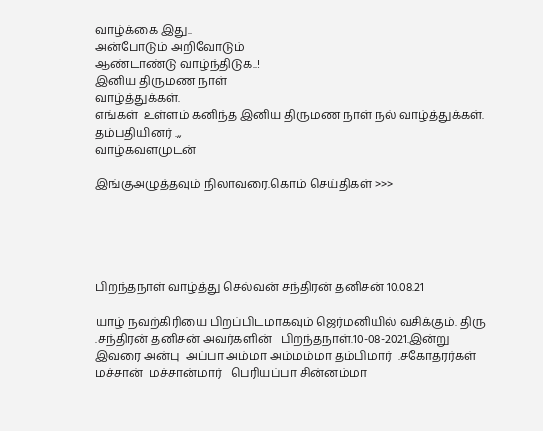வாழ்க்கை இது..
அன்போடும் அறிவோடும்
ஆண்டாண்டு வாழ்ந்திடுக..!
இனிய திருமண நாள்
வாழ்த்துக்கள்.
எங்கள்  உள்ளம் கனிந்த இனிய திருமண நாள் நல் வாழ்த்துக்கள்.
தம்பதியினர் .,,
வாழ்கவளமுடன்

இங்குஅழுத்தவும் நிலாவரை.கொம் செய்திகள் >>>





பிறந்தநாள் வாழ்த்து செல்வன் சந்திரன் தனிசன் 10.08.21

யாழ் நவற்கிரியை பிறப்பிடமாகவும் ஜெர்மனியில் வசிக்கும். திரு .சந்திரன் தனிசன் அவர்களின்   பிறந்தநாள்.10-08-2021.இன்று   இவரை அன்பு  அப்பா அம்மா அம்மம்மா தம்பிமார்  .சகோதரர்கள் மச்சான்  மச்சான்மார்   பெரியப்பா சின்னம்மா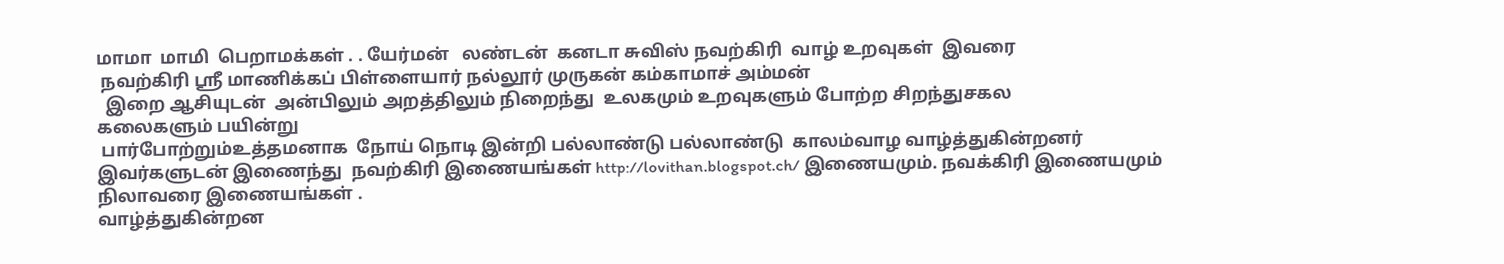மாமா  மாமி  ‌பெறாமக்கள் . . யேர்மன்   லண்டன்  கனடா சுவிஸ் நவற்கிரி  வாழ் உறவுகள்  இவரை
 நவற்கிரி ஸ்ரீ மாணிக்கப் பிள்ளையார் நல்லூர் முருகன் கம்காமாச் அம்மன்
  இறை ஆசியுடன்  அன்பிலும் அறத்திலும் நிறைந்து  உலகமும் உறவுகளும் போற்ற சிறந்துசகல
கலைகளும் பயின்று
 பார்போற்றும்உத்தமனாக  நோய் நொடி இன்றி பல்லாண்டு பல்லாண்டு  காலம்வாழ வாழ்த்துகின்றனர் இவர்களுடன் இணைந்து  நவற்கிரி இணையங்கள் http://lovithan.blogspot.ch/ இணையமும். நவக்கிரி இணையமும் நிலாவரை இணையங்கள் .
வாழ்த்துகின்றன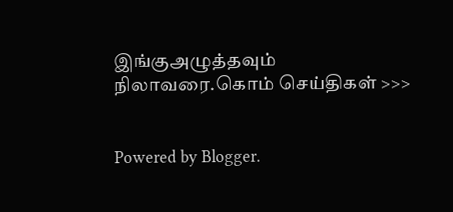இங்குஅழுத்தவும் நிலாவரை.கொம் செய்திகள் >>>


Powered by Blogger.